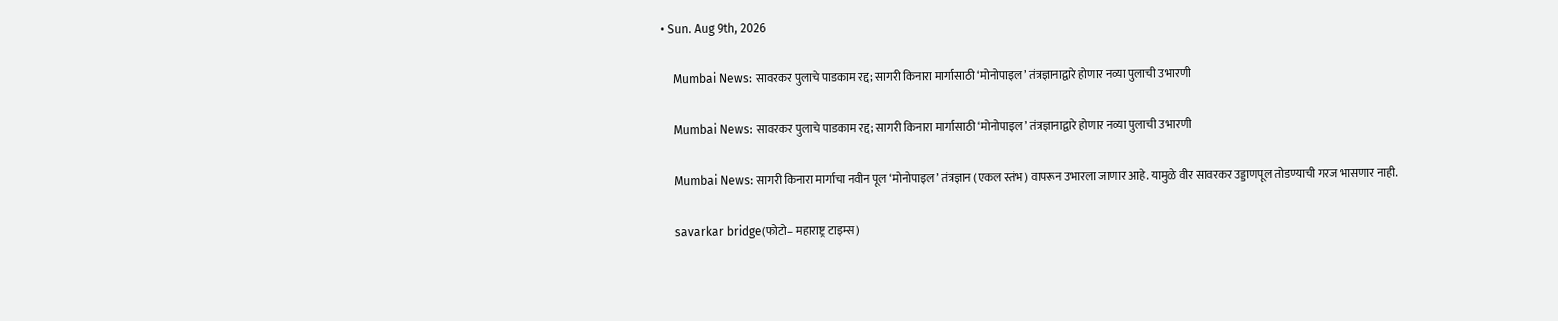• Sun. Aug 9th, 2026

    Mumbai News: सावरकर पुलाचे पाडकाम रद्द; सागरी किनारा मार्गासाठी ‘मोनोपाइल’ तंत्रज्ञानाद्वारे होणार नव्या पुलाची उभारणी

    Mumbai News: सावरकर पुलाचे पाडकाम रद्द; सागरी किनारा मार्गासाठी ‘मोनोपाइल’ तंत्रज्ञानाद्वारे होणार नव्या पुलाची उभारणी

    Mumbai News: सागरी किनारा मार्गाचा नवीन पूल ‘मोनोपाइल’ तंत्रज्ञान (एकल स्तंभ) वापरून उभारला जाणार आहे. यामुळे वीर सावरकर उड्डाणपूल तोडण्याची गरज भासणार नाही.

    savarkar bridge(फोटो– महाराष्ट्र टाइम्स)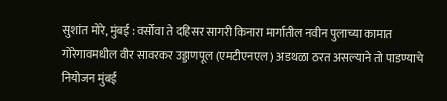सुशांत मोरे, मुंबई : वर्सोवा ते दहिसर सागरी किनारा मार्गातील नवीन पुलाच्या कामात गोरेगावमधील वीर सावरकर उड्डाणपूल (एमटीएनएल) अडथळा ठरत असल्याने तो पाडण्याचे नियोजन मुंबई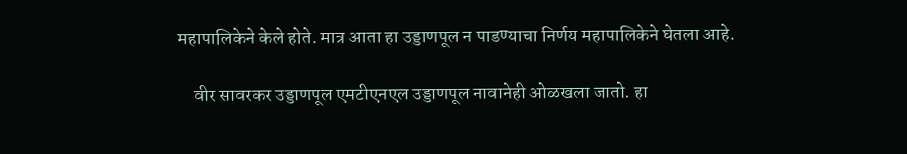महापालिकेने केले होते. मात्र आता हा उड्डाणपूल न पाडण्याचा निर्णय महापालिकेने घेतला आहे.

    वीर सावरकर उड्डाणपूल एमटीएनएल उड्डाणपूल नावानेही ओळखला जातो. हा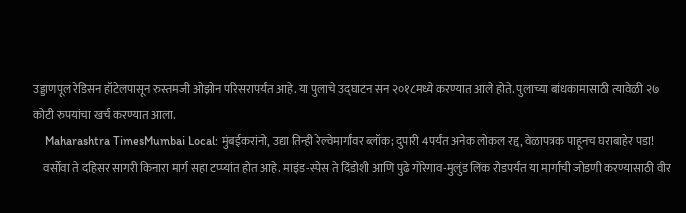उड्डाणपूल रेडिसन हॉटेलपासून रुस्तमजी ओझोन परिसरापर्यंत आहे. या पुलाचे उद्घाटन सन २०१८मध्ये करण्यात आले होते. पुलाच्या बांधकामासाठी त्यावेळी २७ कोटी रुपयांचा खर्च करण्यात आला.
    Maharashtra TimesMumbai Local: मुंबईकरांनो, उद्या तिन्ही रेल्वेमार्गांवर ब्लॉक; दुपारी 4पर्यंत अनेक लोकल रद्द, वेळापत्रक पाहूनच घराबाहेर पडा!
    वर्सोवा ते दहिसर सागरी किनारा मार्ग सहा टप्प्यांत होत आहे. माइंड-स्पेस ते दिंडोशी आणि पुढे गोरेगाव-मुलुंड लिंक रोडपर्यंत या मार्गाची जोडणी करण्यासाठी वीर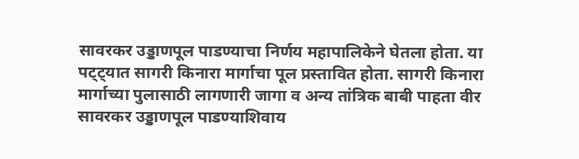सावरकर उड्डाणपूल पाडण्याचा निर्णय महापालिकेने घेतला होता. या पट्ट्यात सागरी किनारा मार्गाचा पूल प्रस्तावित होता. सागरी किनारा मार्गाच्या पुलासाठी लागणारी जागा व अन्य तांत्रिक बाबी पाहता वीर सावरकर उड्डाणपूल पाडण्याशिवाय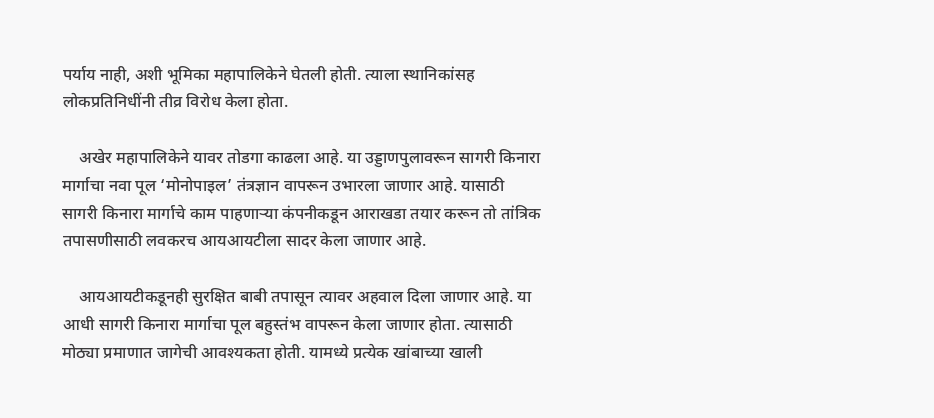पर्याय नाही, अशी भूमिका महापालिकेने घेतली होती. त्याला स्थानिकांसह लोकप्रतिनिधींनी तीव्र विरोध केला होता.

    अखेर महापालिकेने यावर तोडगा काढला आहे. या उड्डाणपुलावरून सागरी किनारा मार्गाचा नवा पूल ‘मोनोपाइल’ तंत्रज्ञान वापरून उभारला जाणार आहे. यासाठी सागरी किनारा मार्गाचे काम पाहणाऱ्या कंपनीकडून आराखडा तयार करून तो तांत्रिक तपासणीसाठी लवकरच आयआयटीला सादर केला जाणार आहे.

    आयआयटीकडूनही सुरक्षित बाबी तपासून त्यावर अहवाल दिला जाणार आहे. या आधी सागरी किनारा मार्गाचा पूल बहुस्तंभ वापरून केला जाणार होता. त्यासाठी मोठ्या प्रमाणात जागेची आवश्यकता होती. यामध्ये प्रत्येक खांबाच्या खाली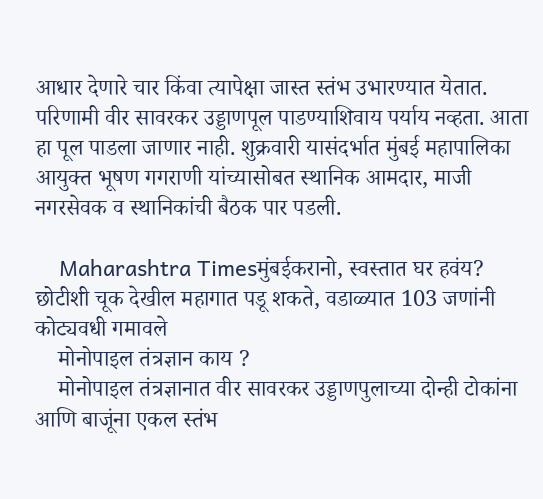आधार देणारे चार किंवा त्यापेक्षा जास्त स्तंभ उभारण्यात येतात. परिणामी वीर सावरकर उड्डाणपूल पाडण्याशिवाय पर्याय नव्हता. आता हा पूल पाडला जाणार नाही. शुक्रवारी यासंदर्भात मुंबई महापालिका आयुक्त भूषण गगराणी यांच्यासोबत स्थानिक आमदार, माजी नगरसेवक व स्थानिकांची बैठक पार पडली.

    Maharashtra Timesमुंबईकरानो, स्वस्तात घर हवंय? छोटीशी चूक देखील महागात पडू शकते, वडाळ्यात 103 जणांनी कोट्यवधी गमावले
    मोनोपाइल तंत्रज्ञान काय ?
    मोनोपाइल तंत्रज्ञानात वीर सावरकर उड्डाणपुलाच्या दोन्ही टोकांना आणि बाजूंना एकल स्तंभ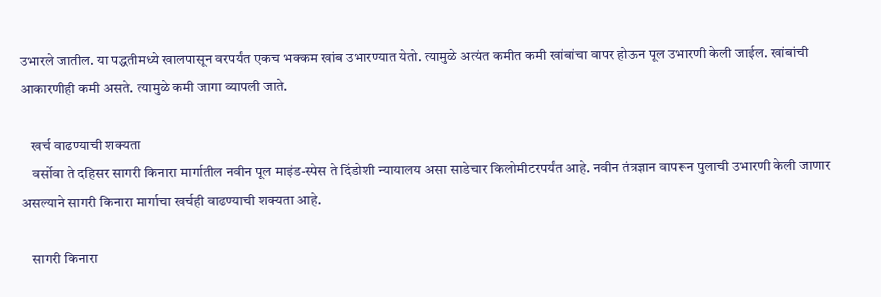उभारले जातील. या पद्धतीमध्ये खालपासून वरपर्यंत एकच भक्कम खांब उभारण्यात येतो. त्यामुळे अत्यंत कमीत कमी खांबांचा वापर होऊन पूल उभारणी केली जाईल. खांबांची आकारणीही कमी असते. त्यामुळे कमी जागा व्यापली जाते.

    खर्च वाढण्याची शक्यता
    वर्सोवा ते दहिसर सागरी किनारा मार्गातील नवीन पूल माइंड-स्पेस ते दिंडोशी न्यायालय असा साडेचार किलोमीटरपर्यंत आहे. नवीन तंत्रज्ञान वापरून पुलाची उभारणी केली जाणार असल्याने सागरी किनारा मार्गाचा खर्चही वाढण्याची शक्यता आहे.

    सागरी किनारा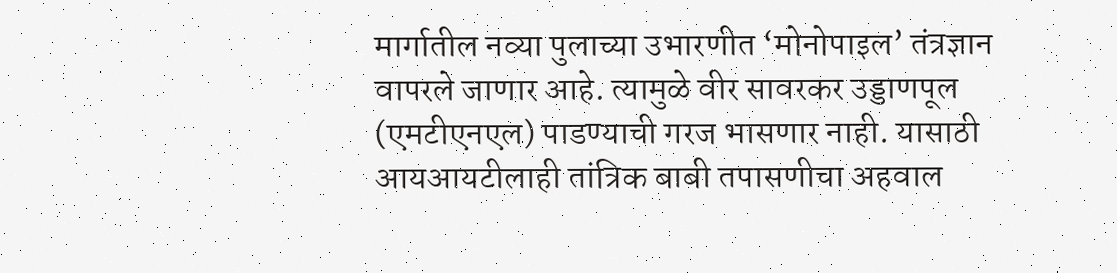मार्गातील नव्या पुलाच्या उभारणीत ‘मोनोपाइल’ तंत्रज्ञान वापरले जाणार आहे. त्यामुळे वीर सावरकर उड्डाणपूल (एमटीएनएल) पाडण्याची गरज भासणार नाही. यासाठी आयआयटीलाही तांत्रिक बाबी तपासणीचा अहवाल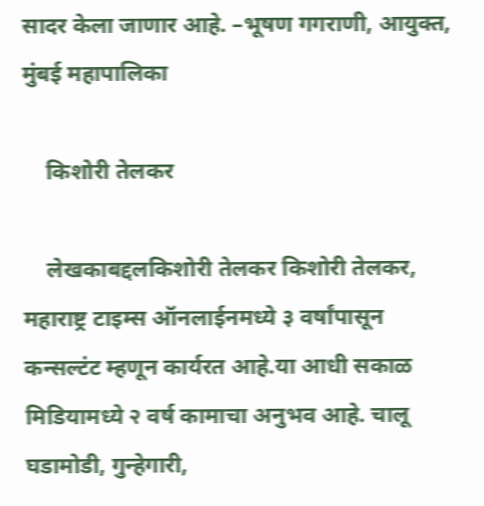सादर केला जाणार आहे. –भूषण गगराणी, आयुक्त, मुंबई महापालिका

    किशोरी तेलकर

    लेखकाबद्दलकिशोरी तेलकर किशोरी तेलकर, महाराष्ट्र टाइम्स ऑनलाईनमध्ये ३ वर्षांपासून कन्सल्टंट म्हणून कार्यरत आहे.या आधी सकाळ मिडियामध्ये २ वर्ष कामाचा अनुभव आहे. चालू घडामोडी, गुन्हेगारी,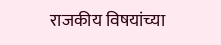राजकीय विषयांच्या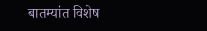बातम्यांत विशेष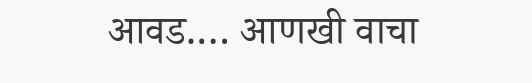आवड.… आणखी वाचा